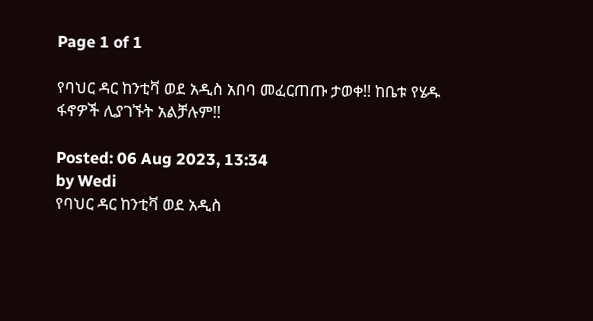Page 1 of 1

የባህር ዳር ከንቲቫ ወደ አዲስ አበባ መፈርጠጡ ታወቀ!! ከቤቱ የሄዱ ፋኖዎች ሊያገኙት አልቻሉም!!

Posted: 06 Aug 2023, 13:34
by Wedi
የባህር ዳር ከንቲቫ ወደ አዲስ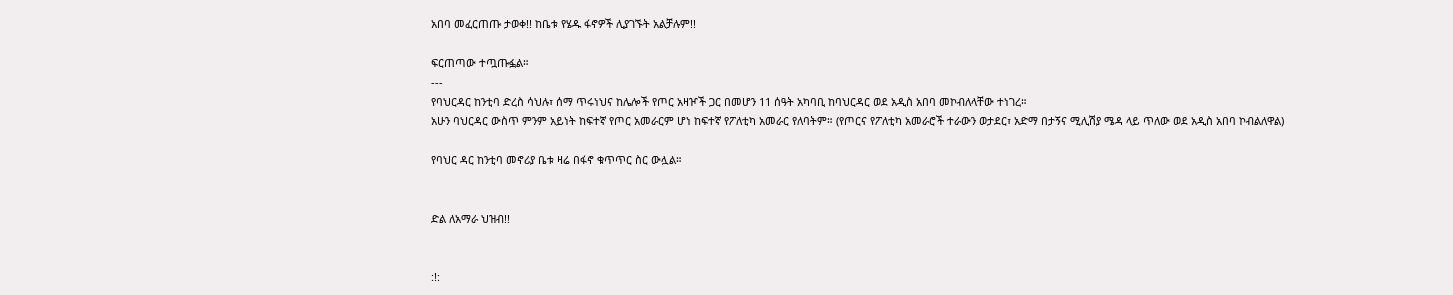አበባ መፈርጠጡ ታወቀ!! ከቤቱ የሄዱ ፋኖዎች ሊያገኙት አልቻሉም!!

ፍርጠጣው ተጧጡፏል።
---
የባህርዳር ከንቲባ ድረስ ሳህሉ፣ ሰማ ጥሩነህና ከሌሎች የጦር አዛዦች ጋር በመሆን 11 ሰዓት አካባቢ ከባህርዳር ወደ አዲስ አበባ መኮብለላቸው ተነገረ።
አሁን ባህርዳር ውስጥ ምንም አይነት ከፍተኛ የጦር አመራርም ሆነ ከፍተኛ የፖለቲካ አመራር የለባትም። (የጦርና የፖለቲካ አመራሮች ተራውን ወታደር፣ አድማ በታኝና ሚሊሽያ ሜዳ ላይ ጥለው ወደ አዲስ አበባ ኮብልለዋል)

የባህር ዳር ከንቲባ መኖሪያ ቤቱ ዛሬ በፋኖ ቁጥጥር ስር ውሏል።


ድል ለአማራ ህዝብ!!


:!: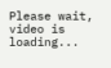Please wait, video is loading...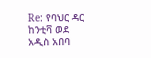Re: የባህር ዳር ከንቲቫ ወደ አዲስ አበባ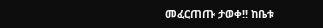መፈርጠጡ ታወቀ!! ከቤቱ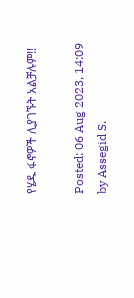የሄዱ ፋኖዎች ሊያገኙት አልቻሉም!!

Posted: 06 Aug 2023, 14:09
by Assegid S.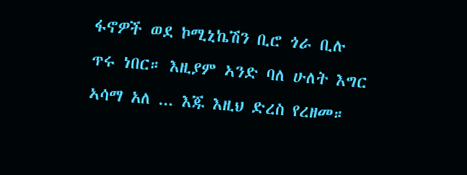ፋኖዎች ወደ ኮሚኒኬሽን ቢሮ ጎራ ቢሉ ጥሩ ነበር። እዚያም ኣንድ ባለ ሁለት እግር ኣሳማ አለ ... እጁ እዚህ ድረስ የረዘመ።